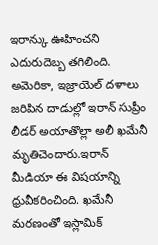ఇరాన్కు ఊహించని ఎదురుదెబ్బ తగిలింది. అమెరికా, ఇజ్రాయెల్ దళాలు జరిపిన దాడుల్లో ఇరాన్ సుప్రీం లీడర్ అయాతొల్లా అలీ ఖమేనీ మృతిచెందారు.ఇరాన్ మీడియా ఈ విషయాన్ని ధ్రువీకరించింది. ఖమేనీ మరణంతో ఇస్లామిక్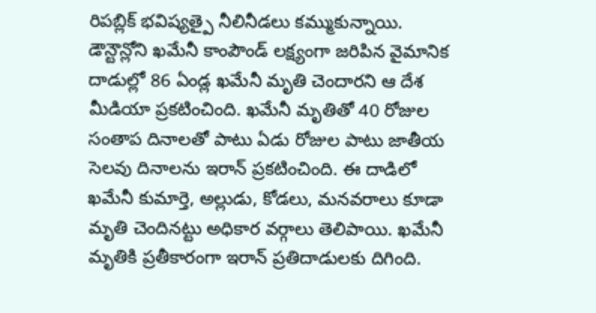రిపబ్లిక్ భవిష్యత్పై నీలినీడలు కమ్ముకున్నాయి. డౌన్టౌన్లోని ఖమేనీ కాంపౌండ్ లక్ష్యంగా జరిపిన వైమానిక దాడుల్లో 86 ఏండ్ల ఖమేనీ మృతి చెందారని ఆ దేశ మీడియా ప్రకటించింది. ఖమేనీ మృతితో 40 రోజుల సంతాప దినాలతో పాటు ఏడు రోజుల పాటు జాతీయ సెలవు దినాలను ఇరాన్ ప్రకటించింది. ఈ దాడిలో ఖమేనీ కుమార్తె, అల్లుడు, కోడలు, మనవరాలు కూడా మృతి చెందినట్టు అధికార వర్గాలు తెలిపాయి. ఖమేనీ మృతికి ప్రతీకారంగా ఇరాన్ ప్రతిదాడులకు దిగింది.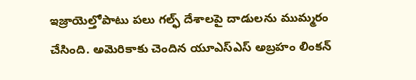ఇజ్రాయెల్తోపాటు పలు గల్ఫ్ దేశాలపై దాడులను ముమ్మరం చేసింది. అమెరికాకు చెందిన యూఎస్ఎస్ అబ్రహం లింకన్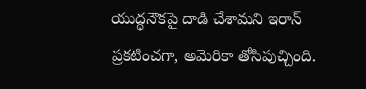యుద్ధనౌకపై దాడి చేశామని ఇరాన్ ప్రకటించగా, అమెరికా తోసిపుచ్చింది.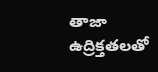తాజా ఉద్రిక్తతలతో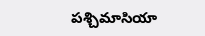పశ్చిమాసియా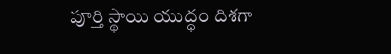పూర్తి స్థాయి యుద్ధం దిశగా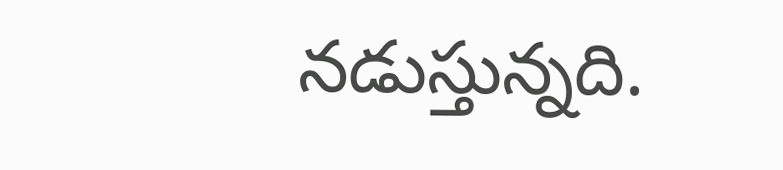నడుస్తున్నది.